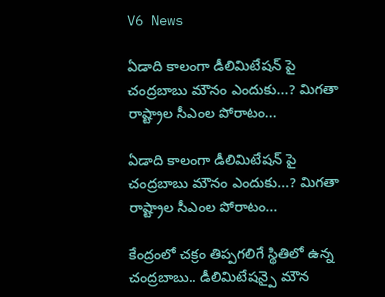V6 News

ఏడాది కాలంగా డీలిమిటేషన్ పై చంద్రబాబు మౌనం ఎందుకు...? మిగతా రాష్ట్రాల సీఎంల పోరాటం...

ఏడాది కాలంగా డీలిమిటేషన్ పై చంద్రబాబు మౌనం ఎందుకు...? మిగతా రాష్ట్రాల సీఎంల పోరాటం...

కేంద్రంలో చక్రం తిప్పగలిగే స్థితిలో ఉన్న చంద్రబాబు.. డీలిమిటేషన్పై మౌన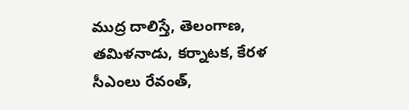ముద్ర దాలిస్తే, తెలంగాణ, తమిళనాడు, కర్నాటక, కేరళ సీఎంలు రేవంత్,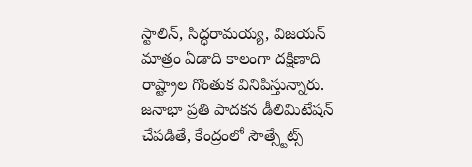స్టాలిన్, సిద్ధరామయ్య, విజయన్ మాత్రం ఏడాది కాలంగా దక్షిణాది రాష్ట్రాల గొంతుక వినిపిస్తున్నారు. జనాభా ప్రతి పాదకన డీలిమిటేషన్ చేపడితే, కేంద్రంలో సౌత్స్టేట్స్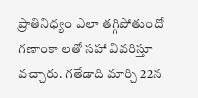ప్రాతినిధ్యం ఎలా తగ్గిపోతుందో గణాంకా లతో సహా వివరిస్తూ వచ్చారు. గతేడాది మార్చి 22న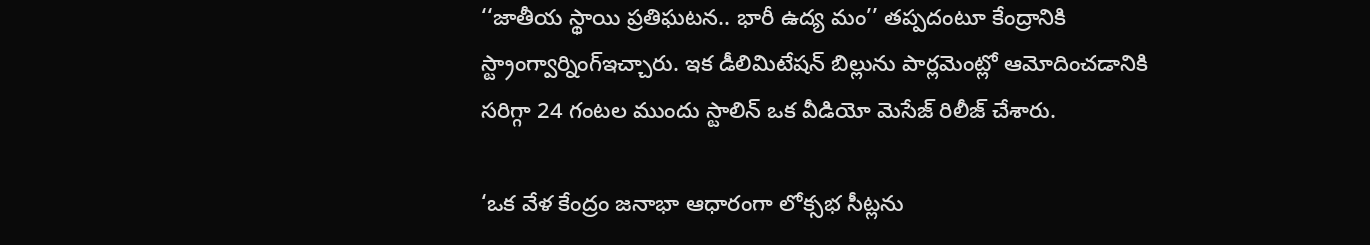‘‘జాతీయ స్థాయి ప్రతిఘటన.. భారీ ఉద్య మం’’ తప్పదంటూ కేంద్రానికి స్ట్రాంగ్వార్నింగ్ఇచ్చారు. ఇక డీలిమిటేషన్ బిల్లును పార్లమెంట్లో ఆమోదించడానికి సరిగ్గా 24 గంటల ముందు స్టాలిన్ ఒక వీడియో మెసేజ్ రిలీజ్ చేశారు.

‘ఒక వేళ కేంద్రం జనాభా ఆధారంగా లోక్సభ సీట్లను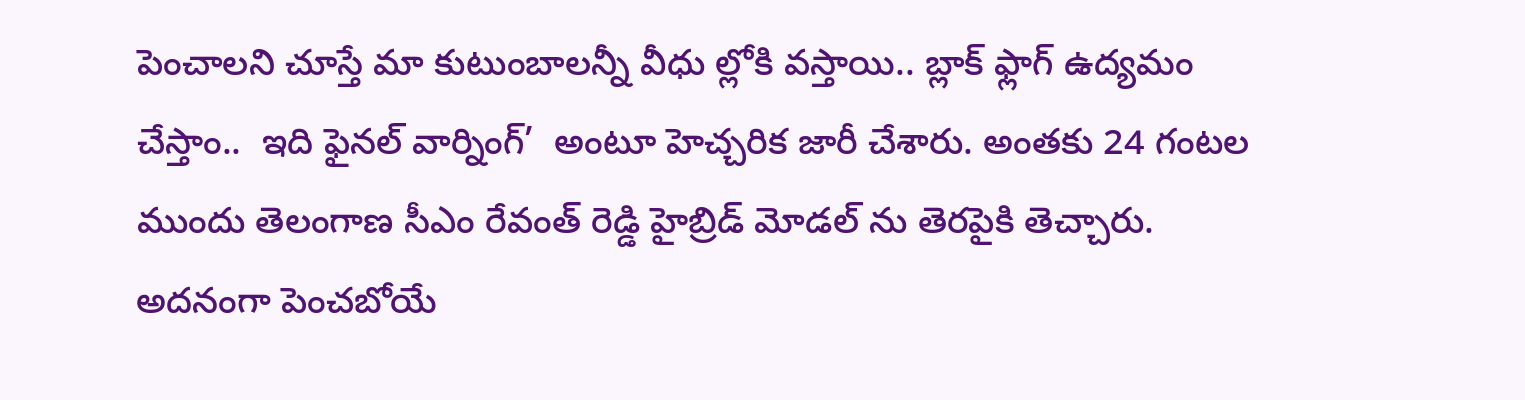పెంచాలని చూస్తే మా కుటుంబాలన్నీ వీధు ల్లోకి వస్తాయి.. బ్లాక్ ఫ్లాగ్ ఉద్యమం చేస్తాం..  ఇది ఫైనల్ వార్నింగ్’  అంటూ హెచ్చరిక జారీ చేశారు. అంతకు 24 గంటల ముందు తెలంగాణ సీఎం రేవంత్ రెడ్డి హైబ్రిడ్ మోడల్ ను తెరపైకి తెచ్చారు. అదనంగా పెంచబోయే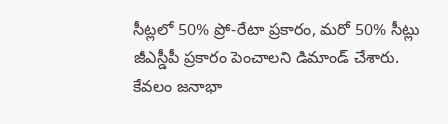సీట్లలో 50% ప్రో-రేటా ప్రకారం, మరో 50% సీట్లు జీఎస్డీపీ ప్రకారం పెంచాలని డిమాండ్ చేశారు. కేవలం జనాభా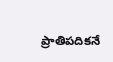ప్రాతిపదికనే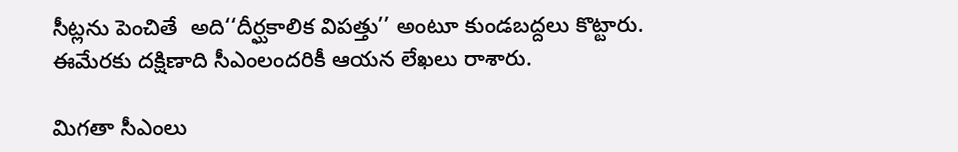సీట్లను పెంచితే  అది‘‘దీర్ఘకాలిక విపత్తు’’ అంటూ కుండబద్దలు కొట్టారు. ఈమేరకు దక్షిణాది సీఎంలందరికీ ఆయన లేఖలు రాశారు.

మిగతా సీఎంలు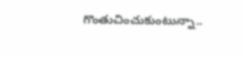గొంతుచించుకుంటున్నా..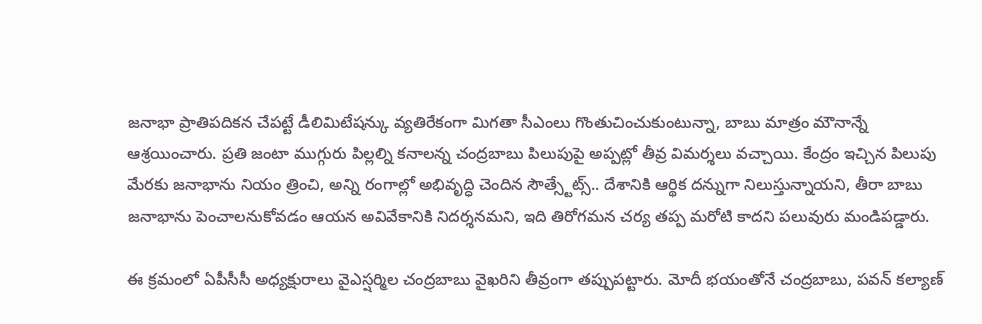జనాభా ప్రాతిపదికన చేపట్టే డీలిమిటేషన్కు వ్యతిరేకంగా మిగతా సీఎంలు గొంతుచించుకుంటున్నా, బాబు మాత్రం మౌనాన్నే ఆశ్రయించారు. ప్రతి జంటా ముగ్గురు పిల్లల్ని కనాలన్న చంద్రబాబు పిలుపుపై అప్పట్లో తీవ్ర విమర్శలు వచ్చాయి. కేంద్రం ఇచ్చిన పిలుపు మేరకు జనాభాను నియం త్రించి, అన్ని రంగాల్లో అభివృద్ధి చెందిన సౌత్స్టేట్స్.. దేశానికి ఆర్థిక దన్నుగా నిలుస్తున్నాయని, తీరా బాబు జనాభాను పెంచాలనుకోవడం ఆయన అవివేకానికి నిదర్శనమని, ఇది తిరోగమన చర్య తప్ప మరోటి కాదని పలువురు మండిపడ్డారు.

ఈ క్రమంలో ఏపీసీసీ అధ్యక్షురాలు వైఎస్షర్మిల చంద్రబాబు వైఖరిని తీవ్రంగా తప్పుపట్టారు. మోదీ భయంతోనే చంద్రబాబు, పవన్ కల్యాణ్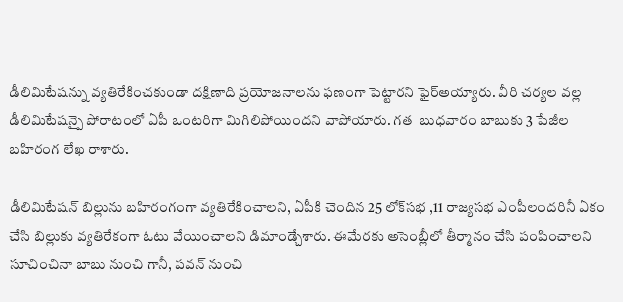డీలిమిటేషన్ను వ్యతిరేకించకుండా దక్షిణాది ప్రయోజనాలను ఫణంగా పెట్టారని ఫైర్అయ్యారు. వీరి చర్యల వల్ల డీలిమిటేషన్పై పోరాటంలో ఏపీ ఒంటరిగా మిగిలిపోయిందని వాపోయారు. గత  బుధవారం బాబుకు 3 పేజీల బహిరంగ లేఖ రాశారు.

డీలిమిటేషన్ బిల్లును బహిరంగంగా వ్యతిరేకించాలని, ఏపీకి చెందిన 25 లోక్‌‌‌‌సభ ,11 రాజ్యసభ ఎంపీలందరినీ ఏకం చేసి బిల్లుకు వ్యతిరేకంగా ఓటు వేయించాలని డిమాండ్చేశారు. ఈమేరకు అసెంబ్లీలో తీర్మానం చేసి పంపించాలని సూచించినా బాబు నుంచి గానీ, పవన్ నుంచి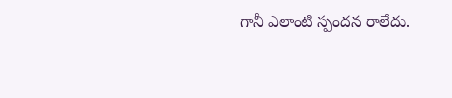గానీ ఎలాంటి స్పందన రాలేదు.